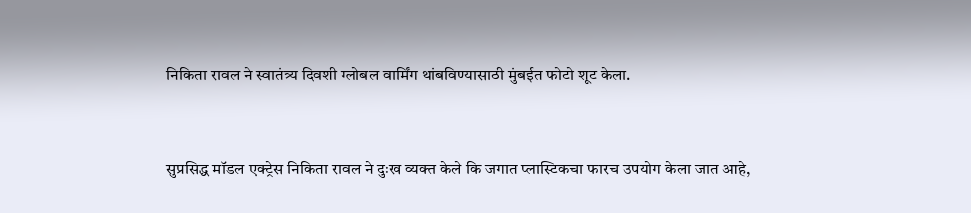निकिता रावल ने स्वातंत्र्य दिवशी ग्लोबल वार्मिंग थांबविण्यासाठी मुंबईत फोटो शूट केला.


सुप्रसिद्ध मॉडल एक्ट्रेस निकिता रावल ने दुःख व्यक्त केले कि जगात प्लास्टिकचा फारच उपयोग केला जात आहे,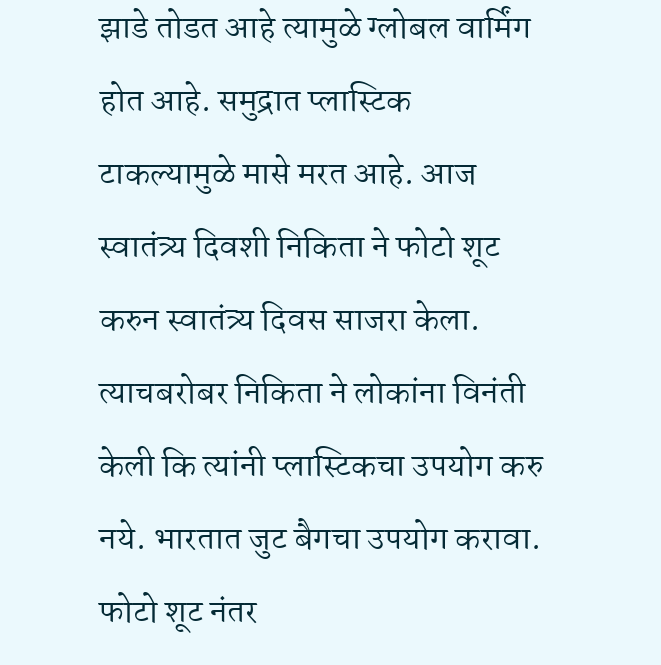झाडे तोडत आहे त्यामुळे ग्लोबल वार्मिंग होत आहे. समुद्रात प्लास्टिक टाकल्यामुळे मासे मरत आहे. आज स्वातंत्र्य दिवशी निकिता ने फोटो शूट करुन स्वातंत्र्य दिवस साजरा केला. त्याचबरोबर निकिता ने लोकांना विनंती केली कि त्यांनी प्लास्टिकचा उपयोग करु नये. भारतात जुट बैगचा उपयोग करावा. फोटो शूट नंतर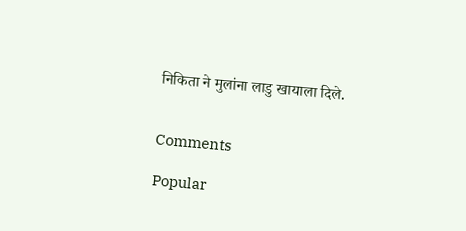निकिता ने मुलांना लाडु खायाला दिले.


Comments

Popular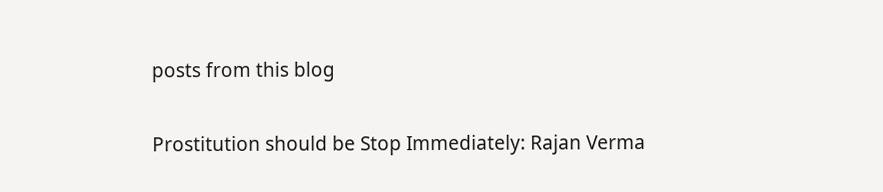posts from this blog

Prostitution should be Stop Immediately: Rajan Verma